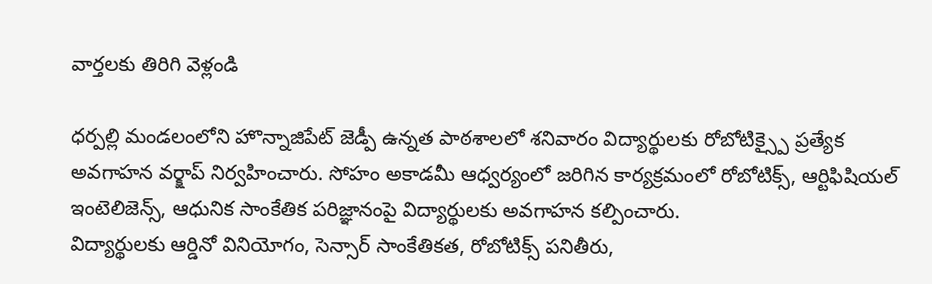వార్తలకు తిరిగి వెళ్లండి

ధర్పల్లి మండలంలోని హొన్నాజిపేట్ జెడ్పీ ఉన్నత పాఠశాలలో శనివారం విద్యార్థులకు రోబోటిక్స్పై ప్రత్యేక అవగాహన వర్క్షాప్ నిర్వహించారు. సోహం అకాడమీ ఆధ్వర్యంలో జరిగిన కార్యక్రమంలో రోబోటిక్స్, ఆర్టిఫిషియల్ ఇంటెలిజెన్స్, ఆధునిక సాంకేతిక పరిజ్ఞానంపై విద్యార్థులకు అవగాహన కల్పించారు.
విద్యార్థులకు ఆర్డినో వినియోగం, సెన్సార్ సాంకేతికత, రోబోటిక్స్ పనితీరు,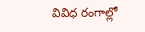వివిధ రంగాల్లో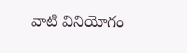వాటి వినియోగం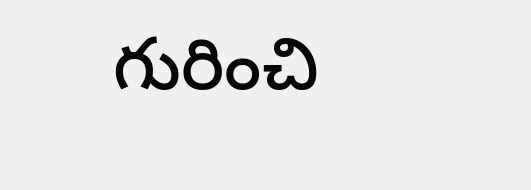గురించి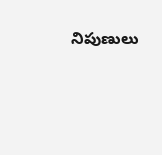నిపుణులు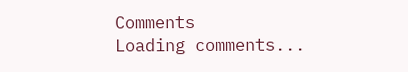Comments
Loading comments...